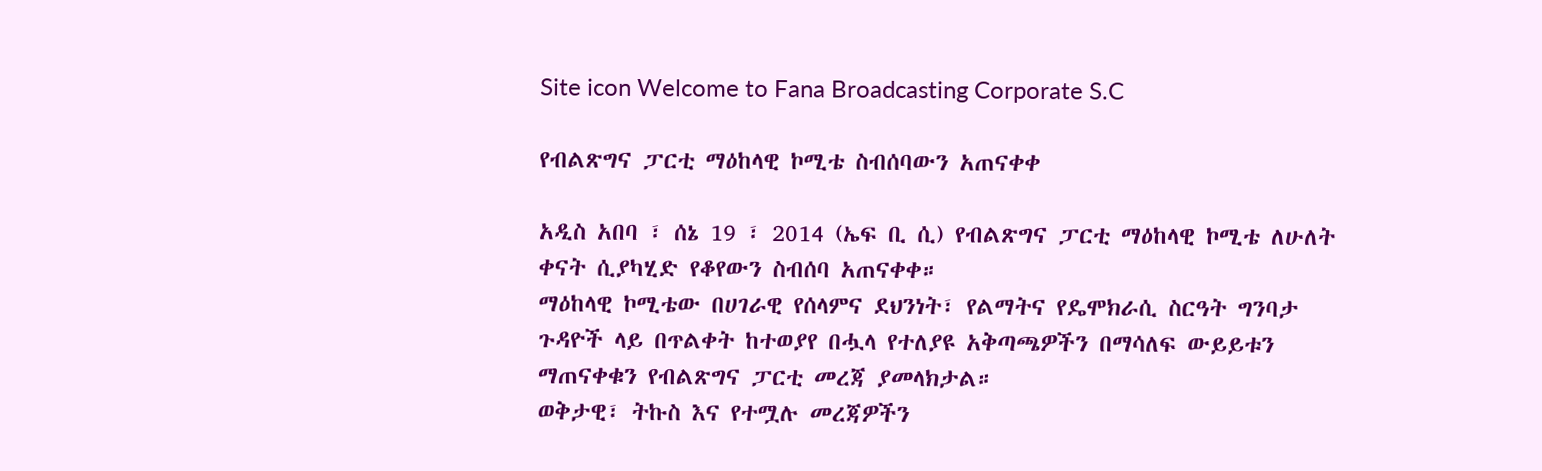Site icon Welcome to Fana Broadcasting Corporate S.C

የብልጽግና ፓርቲ ማዕከላዊ ኮሚቴ ስብሰባውን አጠናቀቀ

አዲስ አበባ ፣ ሰኔ 19 ፣ 2014 (ኤፍ ቢ ሲ) የብልጽግና ፓርቲ ማዕከላዊ ኮሚቴ ለሁለት ቀናት ሲያካሂድ የቆየውን ስብሰባ አጠናቀቀ።
ማዕከላዊ ኮሚቴው በሀገራዊ የሰላምና ደህንነት፣ የልማትና የዴሞክራሲ ስርዓት ግንባታ ጉዳዮች ላይ በጥልቀት ከተወያየ በሗላ የተለያዩ አቅጣጫዎችን በማሳለፍ ውይይቱን ማጠናቀቁን የብልጽግና ፓርቲ መረጃ ያመላክታል።
ወቅታዊ፣ ትኩስ እና የተሟሉ መረጃዎችን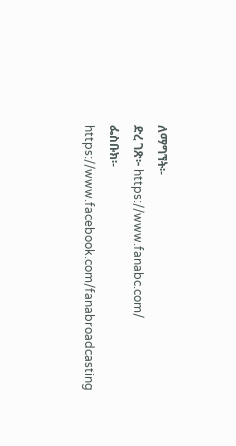ለማግኘት፡-
ድረ ገጽ፦ https://www.fanabc.com/
ፌስቡክ፡- https://www.facebook.com/fanabroadcasting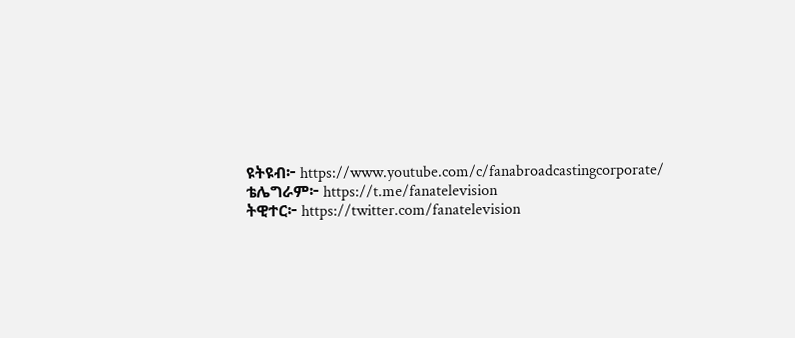ዩትዩብ፦ https://www.youtube.com/c/fanabroadcastingcorporate/
ቴሌግራም፦ https://t.me/fanatelevision
ትዊተር፦ https://twitter.com/fanatelevision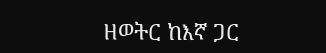ዘወትር ከእኛ ጋር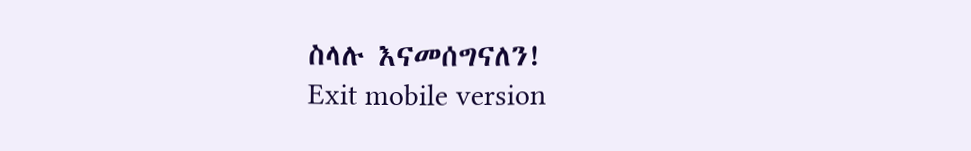ስላሉ እናመሰግናለን!
Exit mobile version